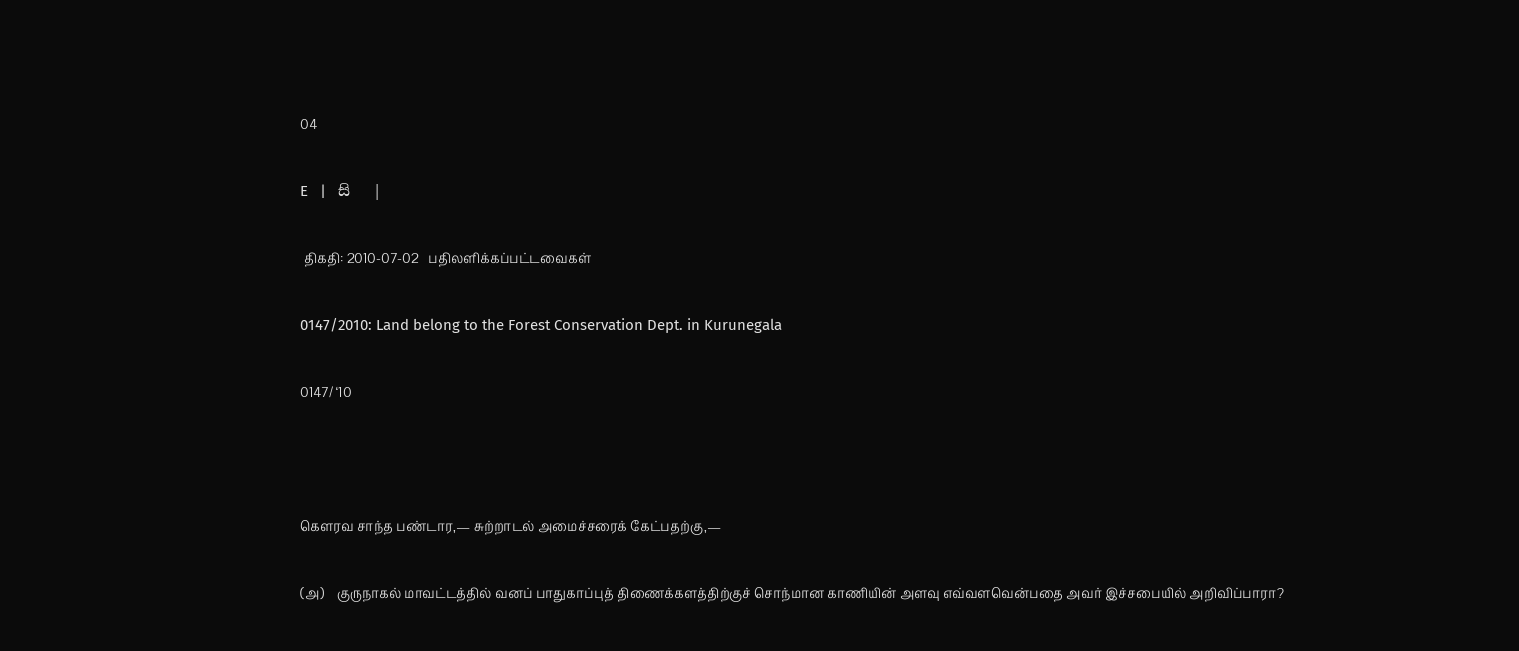04

E   |   සි   |

 திகதி: 2010-07-02   பதிலளிக்கப்பட்டவைகள்

0147/2010: Land belong to the Forest Conservation Dept. in Kurunegala

0147/ ‘10



கெளரவ சாந்த பண்டார,— சுற்றாடல் அமைச்சரைக் கேட்பதற்கு,—

(அ)    குருநாகல் மாவட்டத்தில் வனப் பாதுகாப்புத் திணைக்களத்திற்குச் சொந்மான காணியின் அளவு எவ்வளவென்பதை அவர் இச்சபையில் அறிவிப்பாரா?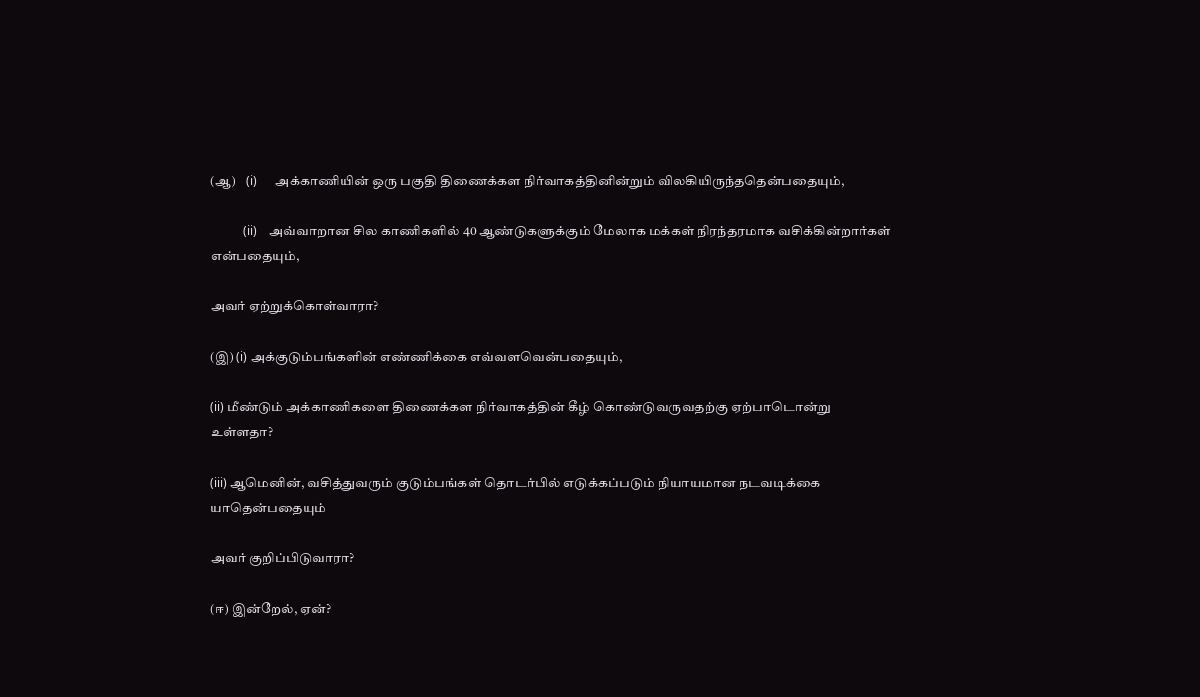(ஆ)    (i)      அக்காணியின் ஒரு பகுதி திணைக்கள நிர்வாகத்தினின்றும் விலகியிருந்ததென்பதையும்,

           (ii)    அவ்வாறான சில காணிகளில் 40 ஆண்டுகளுக்கும் மேலாக மக்கள் நிரந்தரமாக வசிக்கின்றார்கள் என்பதையும்,

அவர் ஏற்றுக்கொள்வாரா?

(இ) (i) அக்குடும்பங்களின் எண்ணிக்கை எவ்வளவென்பதையும்,

(ii) மீண்டும் அக்காணிகளை திணைக்கள நிர்வாகத்தின் கீழ் கொண்டுவருவதற்கு ஏற்பாடொன்று உள்ளதா?

(iii) ஆமெனின், வசித்துவரும் குடும்பங்கள் தொடர்பில் எடுக்கப்படும் நியாயமான நடவடிக்கை யாதென்பதையும்

அவர் குறிப்பிடுவாரா?

(ஈ) இன்றேல், ஏன்?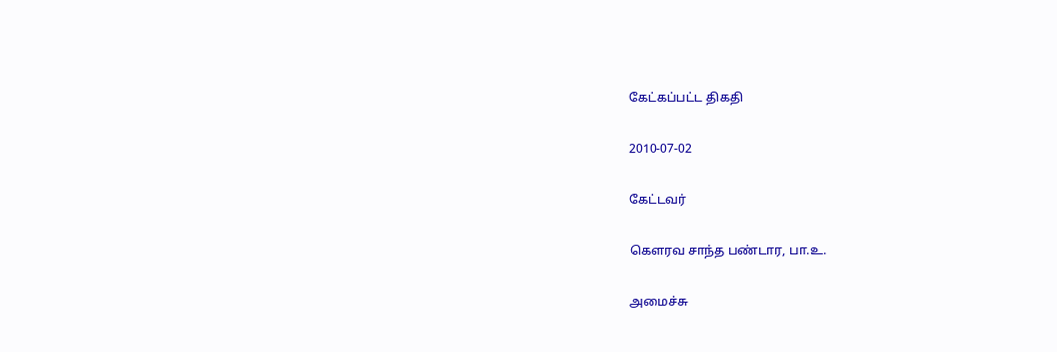கேட்கப்பட்ட திகதி

2010-07-02

கேட்டவர்

கௌரவ சாந்த பண்டார, பா.உ.

அமைச்சு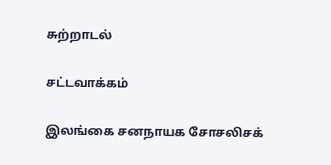சுற்றாடல்

சட்டவாக்கம்

இலங்கை சனநாயக சோசலிசக்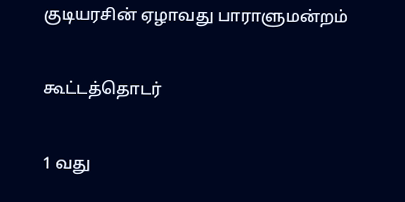குடியரசின் ஏழாவது பாராளுமன்றம்

கூட்டத்தொடர்

1 வது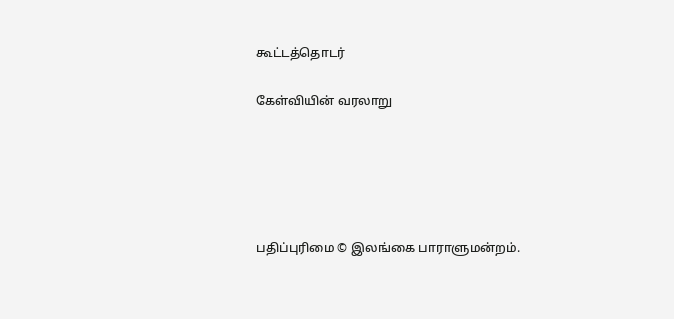கூட்டத்தொடர்

கேள்வியின் வரலாறு





பதிப்புரிமை © இலங்கை பாராளுமன்றம்.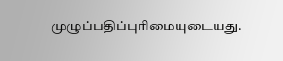முழுப்பதிப்புரிமையுடையது.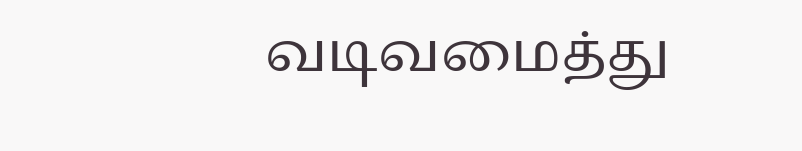வடிவமைத்து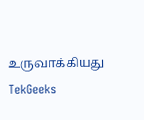உருவாக்கியது  TekGeeks